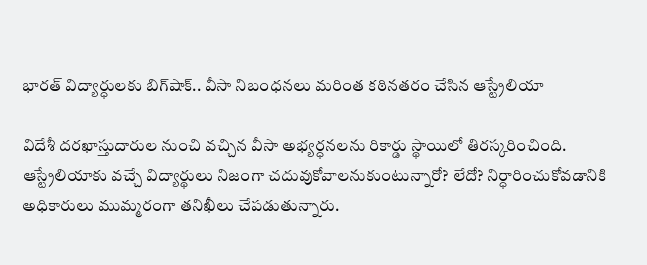భారత్ విద్యార్ధులకు బిగ్‌షాక్‌.. వీసా నిబంధనలు మరింత కఠినతరం చేసిన ఆస్ట్రేలియా

విదేశీ దరఖాస్తుదారుల నుంచి వచ్చిన వీసా అభ్యర్ధనలను రికార్డు స్థాయిలో తిరస్కరించింది. ఆస్ట్రేలియాకు వచ్చే విద్యార్థులు నిజంగా చదువుకోవాలనుకుంటున్నారో? లేదో? నిర్ధారించుకోవడానికి అధికారులు ముమ్మరంగా తనిఖీలు చేపడుతున్నారు.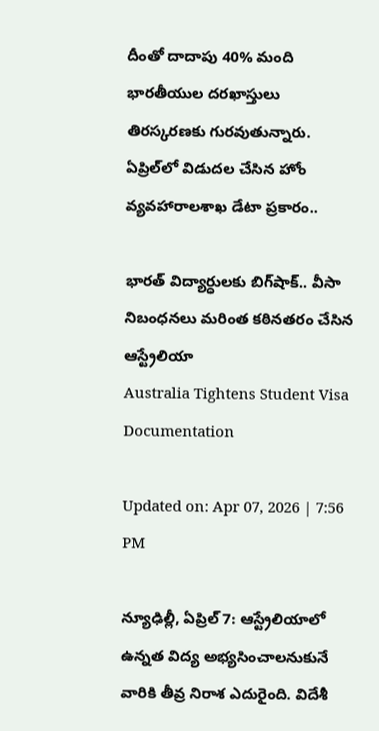దీంతో దాదాపు 40% మంది భారతీయుల దరఖాస్తులు తిరస్కరణకు గురవుతున్నారు. ఏప్రిల్‌లో విడుదల చేసిన హోం వ్యవహారాలశాఖ డేటా ప్రకారం..

భారత్ విద్యార్ధులకు బిగ్‌షాక్‌.. వీసా నిబంధనలు మరింత కఠినతరం చేసిన ఆస్ట్రేలియా
Australia Tightens Student Visa Documentation

Updated on: Apr 07, 2026 | 7:56 PM

న్యూఢిల్లీ, ఏప్రిల్ 7: ఆస్ట్రేలియాలో ఉన్నత విద్య అభ్యసించాలనుకునే వారికి తీవ్ర నిరాశ ఎదురైంది. విదేశీ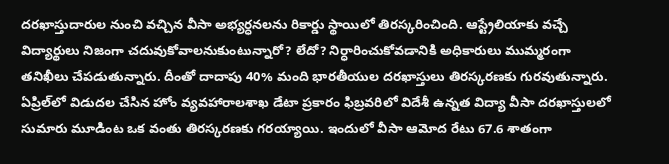దరఖాస్తుదారుల నుంచి వచ్చిన వీసా అభ్యర్ధనలను రికార్డు స్థాయిలో తిరస్కరించింది. ఆస్ట్రేలియాకు వచ్చే విద్యార్థులు నిజంగా చదువుకోవాలనుకుంటున్నారో? లేదో? నిర్ధారించుకోవడానికి అధికారులు ముమ్మరంగా తనిఖీలు చేపడుతున్నారు. దీంతో దాదాపు 40% మంది భారతీయుల దరఖాస్తులు తిరస్కరణకు గురవుతున్నారు. ఏప్రిల్‌లో విడుదల చేసిన హోం వ్యవహారాలశాఖ డేటా ప్రకారం ఫిబ్రవరిలో విదేశీ ఉన్నత విద్యా వీసా దరఖాస్తులలో సుమారు మూడింట ఒక వంతు తిరస్కరణకు గరయ్యాయి. ఇందులో వీసా ఆమోద రేటు 67.6 శాతంగా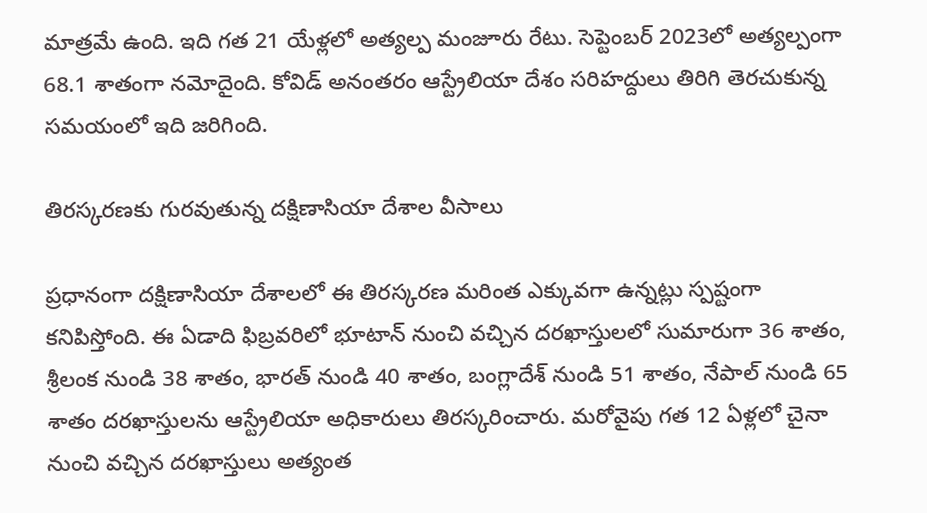మాత్రమే ఉంది. ఇది గత 21 యేళ్లలో అత్యల్ప మంజూరు రేటు. సెప్టెంబర్ 2023లో అత్యల్పంగా 68.1 శాతంగా నమోదైంది. కోవిడ్ అనంతరం ఆస్ట్రేలియా దేశం సరిహద్దులు తిరిగి తెరచుకున్న సమయంలో ఇది జరిగింది.

తిరస్కరణకు గురవుతున్న దక్షిణాసియా దేశాల వీసాలు

ప్రధానంగా దక్షిణాసియా దేశాలలో ఈ తిరస్కరణ మరింత ఎక్కువగా ఉన్నట్లు స్పష్టంగా కనిపిస్తోంది. ఈ ఏడాది ఫిబ్రవరిలో భూటాన్ నుంచి వచ్చిన దరఖాస్తులలో సుమారుగా 36 శాతం, శ్రీలంక నుండి 38 శాతం, భారత్‌ నుండి 40 శాతం, బంగ్లాదేశ్ నుండి 51 శాతం, నేపాల్ నుండి 65 శాతం దరఖాస్తులను ఆస్ట్రేలియా అధికారులు తిరస్కరించారు. మరోవైపు గత 12 ఏళ్లలో చైనా నుంచి వచ్చిన దరఖాస్తులు అత్యంత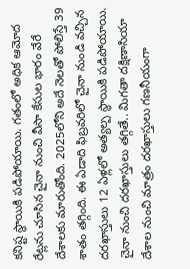కనిష్ట స్థాయికి పడిపోయాయి. గతంలో అధిక ఆమోద రేట్లను చూసిన చైనా నుంచి వీసా కేసుల భారం వేరే దేశాలకు మారుతోంది. 2025లోని అదే నెలతో పోలిస్తే 39 శాతం తగ్గింది. ఈ ఏడాది ఫిబ్రవరిలో చైనా నుండి వచ్చిన దరఖాస్తులు 12 ఏళ్లలో అత్యల్ప స్థాయికి పడిపోయాయి. చైనా నుంచి దరఖాస్తులు తగ్గితే.. మిగతా దక్షిణాసియా దేశాల నుంచి మాత్రం దరఖాస్తులు గణనీయంగా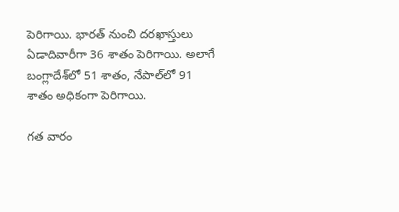పెరిగాయి. భారత్‌ నుంచి దరఖాస్తులు ఏడాదివారీగా 36 శాతం పెరిగాయి. అలాగే బంగ్లాదేశ్‌లో 51 శాతం, నేపాల్‌లో 91 శాతం అధికంగా పెరిగాయి.

గత వారం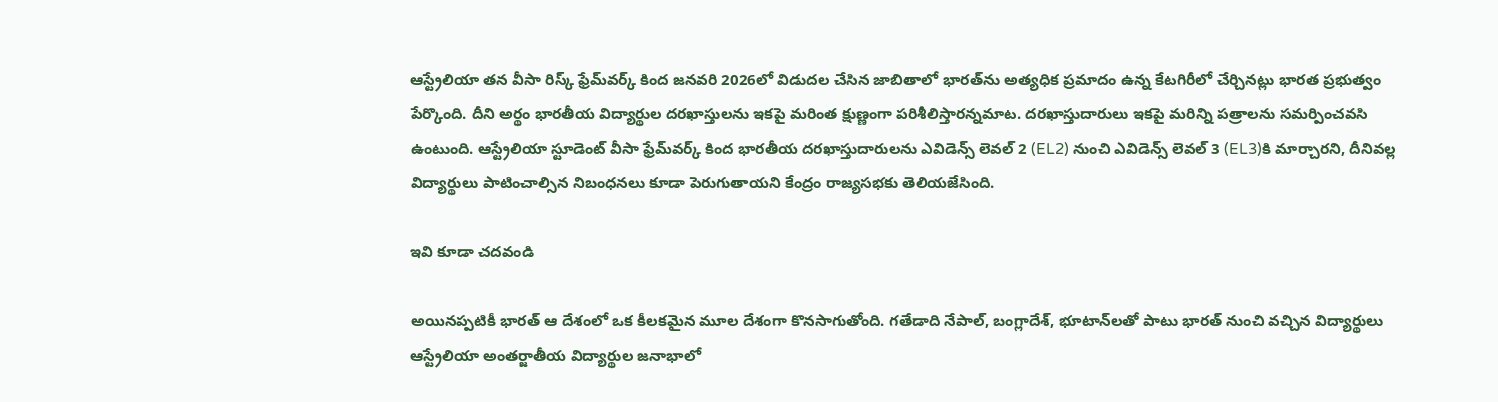ఆస్ట్రేలియా తన వీసా రిస్క్ ఫ్రేమ్‌వర్క్ కింద జనవరి 2026లో విడుదల చేసిన జాబితాలో భారత్‌ను అత్యధిక ప్రమాదం ఉన్న కేటగిరీలో చేర్చినట్లు భారత ప్రభుత్వం పేర్కొంది. దీని అర్థం భారతీయ విద్యార్థుల దరఖాస్తులను ఇకపై మరింత క్షుణ్ణంగా పరిశీలిస్తారన్నమాట. దరఖాస్తుదారులు ఇకపై మరిన్ని పత్రాలను సమర్పించవసి ఉంటుంది. ఆస్ట్రేలియా స్టూడెంట్ వీసా ఫ్రేమ్‌వర్క్ కింద భారతీయ దరఖాస్తుదారులను ఎవిడెన్స్ లెవల్ 2 (EL2) నుంచి ఎవిడెన్స్ లెవల్ 3 (EL3)కి మార్చారని, దీనివల్ల విద్యార్థులు పాటించాల్సిన నిబంధనలు కూడా పెరుగుతాయని కేంద్రం రాజ్యసభకు తెలియజేసింది.

ఇవి కూడా చదవండి

అయినప్పటికీ భారత్‌ ఆ దేశంలో ఒక కీలకమైన మూల దేశంగా కొనసాగుతోంది. గతేడాది నేపాల్, బంగ్లాదేశ్, భూటాన్‌లతో పాటు భారత్‌ నుంచి వచ్చిన విద్యార్థులు ఆస్ట్రేలియా అంతర్జాతీయ విద్యార్థుల జనాభాలో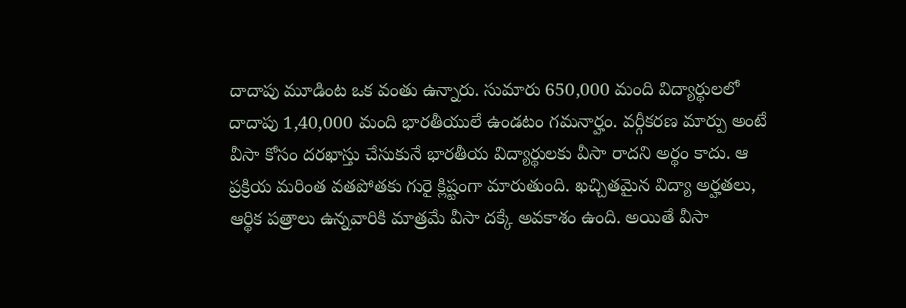దాదాపు మూడింట ఒక వంతు ఉన్నారు. సుమారు 650,000 మంది విద్యార్థులలో దాదాపు 1,40,000 మంది భారతీయులే ఉండటం గమనార్హం. వర్గీకరణ మార్పు అంటే వీసా కోసం దరఖాస్తు చేసుకునే భారతీయ విద్యార్థులకు వీసా రాదని అర్థం కాదు. ఆ ప్రక్రియ మరింత వతపోతకు గురై క్లిష్టంగా మారుతుంది. ఖచ్చితమైన విద్యా అర్హతలు, ఆర్థిక పత్రాలు ఉన్నవారికి మాత్రమే వీసా దక్కే అవకాశం ఉంది. అయితే వీసా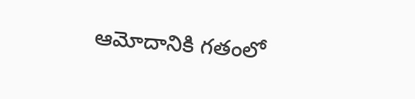ఆమోదానికి గతంలో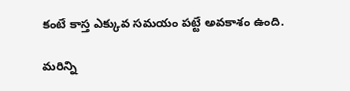కంటే కాస్త ఎక్కువ సమయం పట్టే అవకాశం ఉంది.

మరిన్ని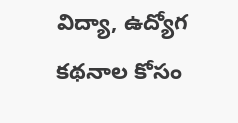విద్యా, ఉద్యోగ కథనాల కోసం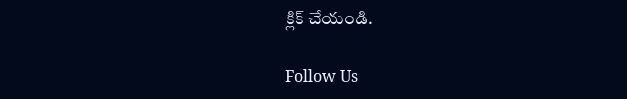క్లిక్‌ చేయండి.

Follow Us